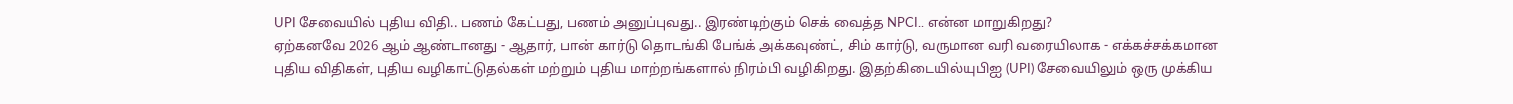UPI சேவையில் புதிய விதி.. பணம் கேட்பது, பணம் அனுப்புவது.. இரண்டிற்கும் செக் வைத்த NPCI.. என்ன மாறுகிறது?
ஏற்கனவே 2026 ஆம் ஆண்டானது - ஆதார், பான் கார்டு தொடங்கி பேங்க் அக்கவுண்ட், சிம் கார்டு, வருமான வரி வரையிலாக - எக்கச்சக்கமான புதிய விதிகள், புதிய வழிகாட்டுதல்கள் மற்றும் புதிய மாற்றங்களால் நிரம்பி வழிகிறது. இதற்கிடையில்யுபிஐ (UPI) சேவையிலும் ஒரு முக்கிய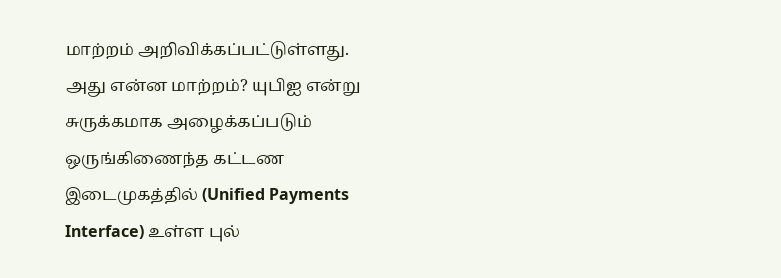மாற்றம் அறிவிக்கப்பட்டுள்ளது.
அது என்ன மாற்றம்? யுபிஐ என்று சுருக்கமாக அழைக்கப்படும் ஒருங்கிணைந்த கட்டண இடைமுகத்தில் (Unified Payments Interface) உள்ள புல்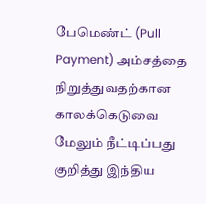பேமெண்ட் (Pull Payment) அம்சத்தை நிறுத்துவதற்கான காலக்கெடுவை மேலும் நீட்டிப்பது குறித்து இந்திய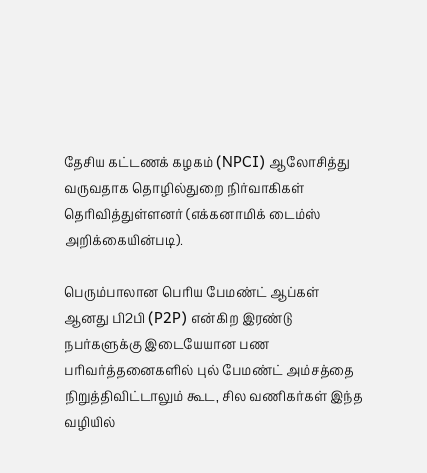தேசிய கட்டணக் கழகம் (NPCI) ஆலோசித்து வருவதாக தொழில்துறை நிர்வாகிகள் தெரிவித்துள்ளனர் (எக்கனாமிக் டைம்ஸ் அறிக்கையின்படி).

பெரும்பாலான பெரிய பேமண்ட் ஆப்கள் ஆனது பி2பி (P2P) என்கிற இரண்டு நபர்களுக்கு இடையேயான பண பரிவர்த்தனைகளில் புல் பேமண்ட் அம்சத்தை நிறுத்திவிட்டாலும் கூட, சில வணிகர்கள் இந்த வழியில்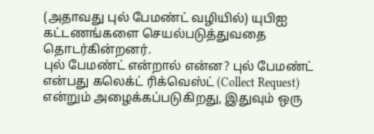(அதாவது புல் பேமண்ட் வழியில்) யுபிஐ கட்டணங்களை செயல்படுத்துவதை தொடர்கின்றனர்.
புல் பேமண்ட் என்றால் என்ன? புல் பேமண்ட் என்பது கலெக்ட் ரிக்வெஸ்ட் (Collect Request) என்றும் அழைக்கப்படுகிறது, இதுவும் ஒரு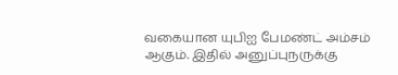வகையான யுபிஐ பேமண்ட் அம்சம் ஆகும். இதில் அனுப்புநருக்கு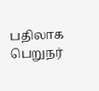பதிலாக பெறுநர்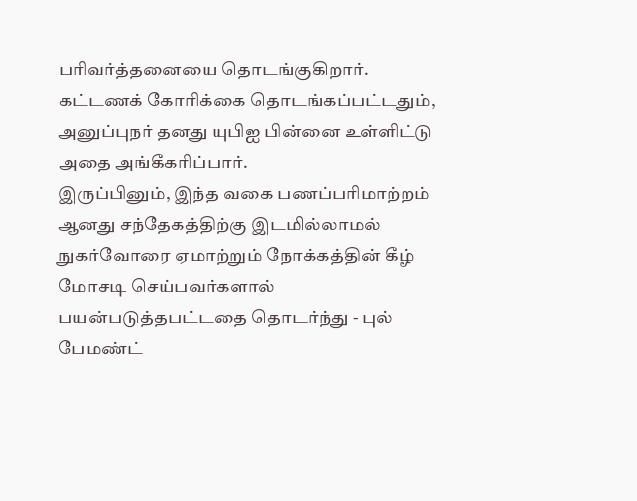பரிவர்த்தனையை தொடங்குகிறார். கட்டணக் கோரிக்கை தொடங்கப்பட்டதும், அனுப்புநர் தனது யுபிஐ பின்னை உள்ளிட்டு அதை அங்கீகரிப்பார்.
இருப்பினும், இந்த வகை பணப்பரிமாற்றம் ஆனது சந்தேகத்திற்கு இடமில்லாமல் நுகர்வோரை ஏமாற்றும் நோக்கத்தின் கீழ் மோசடி செய்பவர்களால் பயன்படுத்தபட்டதை தொடர்ந்து - புல் பேமண்ட்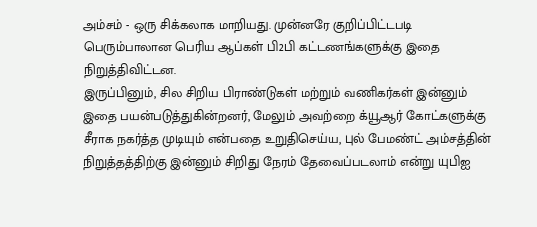அம்சம் - ஒரு சிக்கலாக மாறியது. முன்னரே குறிப்பிட்டபடி பெரும்பாலான பெரிய ஆப்கள் பி2பி கட்டணங்களுக்கு இதை நிறுத்திவிட்டன.
இருப்பினும், சில சிறிய பிராண்டுகள் மற்றும் வணிகர்கள் இன்னும் இதை பயன்படுத்துகின்றனர், மேலும் அவற்றை க்யூஆர் கோட்களுக்கு சீராக நகர்த்த முடியும் என்பதை உறுதிசெய்ய, புல் பேமண்ட் அம்சத்தின் நிறுத்தத்திற்கு இன்னும் சிறிது நேரம் தேவைப்படலாம் என்று யுபிஐ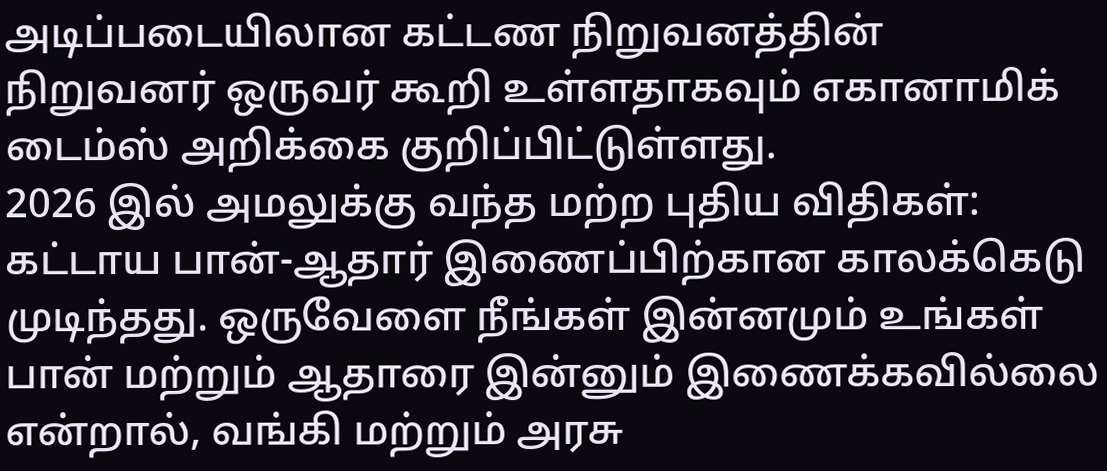அடிப்படையிலான கட்டண நிறுவனத்தின் நிறுவனர் ஒருவர் கூறி உள்ளதாகவும் எகானாமிக் டைம்ஸ் அறிக்கை குறிப்பிட்டுள்ளது.
2026 இல் அமலுக்கு வந்த மற்ற புதிய விதிகள்: கட்டாய பான்-ஆதார் இணைப்பிற்கான காலக்கெடு முடிந்தது. ஒருவேளை நீங்கள் இன்னமும் உங்கள் பான் மற்றும் ஆதாரை இன்னும் இணைக்கவில்லை என்றால், வங்கி மற்றும் அரசு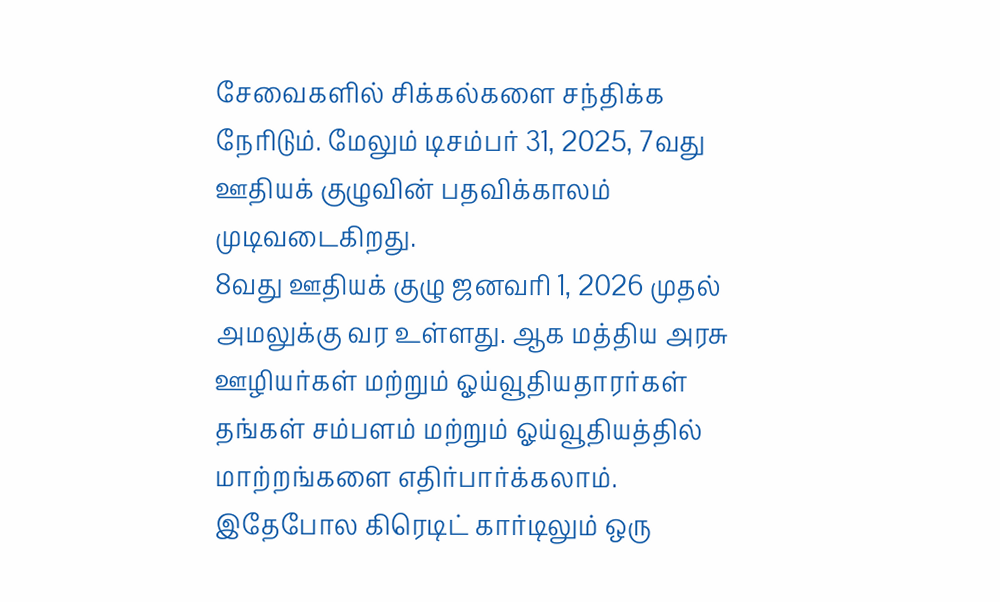சேவைகளில் சிக்கல்களை சந்திக்க நேரிடும். மேலும் டிசம்பர் 31, 2025, 7வது ஊதியக் குழுவின் பதவிக்காலம் முடிவடைகிறது.
8வது ஊதியக் குழு ஜனவரி 1, 2026 முதல் அமலுக்கு வர உள்ளது. ஆக மத்திய அரசு ஊழியர்கள் மற்றும் ஓய்வூதியதாரர்கள் தங்கள் சம்பளம் மற்றும் ஓய்வூதியத்தில் மாற்றங்களை எதிர்பார்க்கலாம். இதேபோல கிரெடிட் கார்டிலும் ஒரு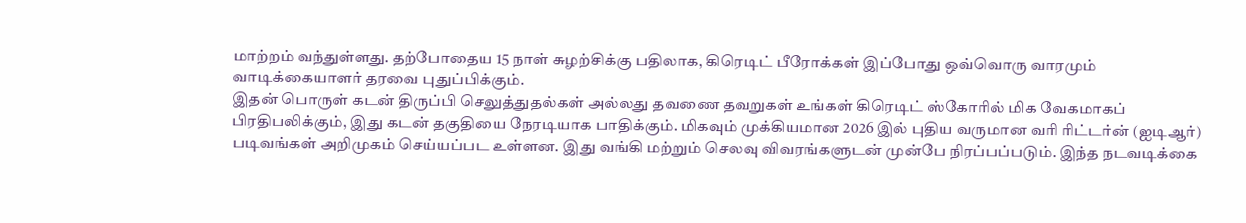மாற்றம் வந்துள்ளது. தற்போதைய 15 நாள் சுழற்சிக்கு பதிலாக, கிரெடிட் பீரோக்கள் இப்போது ஒவ்வொரு வாரமும் வாடிக்கையாளர் தரவை புதுப்பிக்கும்.
இதன் பொருள் கடன் திருப்பி செலுத்துதல்கள் அல்லது தவணை தவறுகள் உங்கள் கிரெடிட் ஸ்கோரில் மிக வேகமாகப் பிரதிபலிக்கும், இது கடன் தகுதியை நேரடியாக பாதிக்கும். மிகவும் முக்கியமான 2026 இல் புதிய வருமான வரி ரிட்டர்ன் (ஐடிஆர்) படிவங்கள் அறிமுகம் செய்யப்பட உள்ளன. இது வங்கி மற்றும் செலவு விவரங்களுடன் முன்பே நிரப்பப்படும். இந்த நடவடிக்கை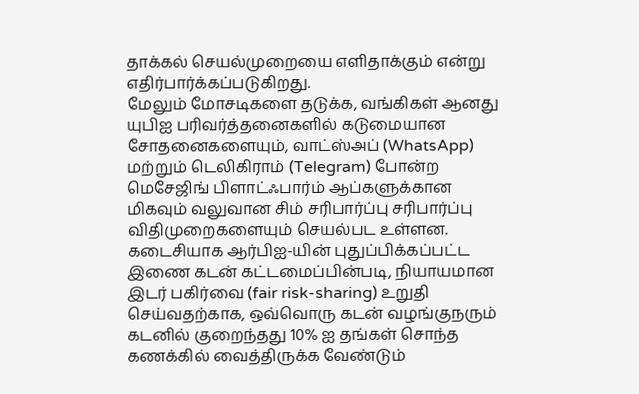தாக்கல் செயல்முறையை எளிதாக்கும் என்று எதிர்பார்க்கப்படுகிறது.
மேலும் மோசடிகளை தடுக்க, வங்கிகள் ஆனது யுபிஐ பரிவர்த்தனைகளில் கடுமையான சோதனைகளையும், வாட்ஸ்அப் (WhatsApp) மற்றும் டெலிகிராம் (Telegram) போன்ற மெசேஜிங் பிளாட்ஃபார்ம் ஆப்களுக்கான மிகவும் வலுவான சிம் சரிபார்ப்பு சரிபார்ப்பு விதிமுறைகளையும் செயல்பட உள்ளன. கடைசியாக ஆர்பிஐ-யின் புதுப்பிக்கப்பட்ட இணை கடன் கட்டமைப்பின்படி, நியாயமான இடர் பகிர்வை (fair risk-sharing) உறுதி செய்வதற்காக, ஒவ்வொரு கடன் வழங்குநரும் கடனில் குறைந்தது 10% ஐ தங்கள் சொந்த கணக்கில் வைத்திருக்க வேண்டும்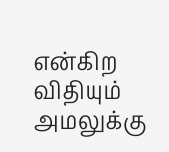என்கிற விதியும் அமலுக்கு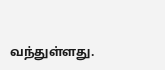வந்துள்ளது.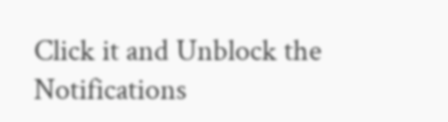Click it and Unblock the Notifications